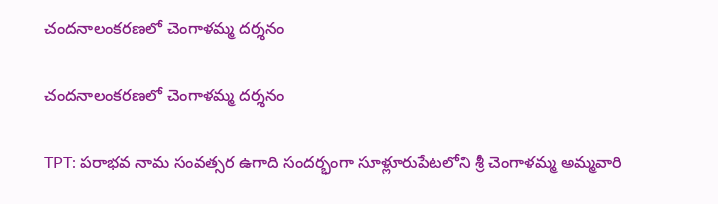చందనాలంకరణలో చెంగాళమ్మ దర్శనం

చందనాలంకరణలో చెంగాళమ్మ దర్శనం

TPT: పరాభవ నామ సంవత్సర ఉగాది సందర్భంగా సూళ్లూరుపేటలోని శ్రీ చెంగాళమ్మ అమ్మవారి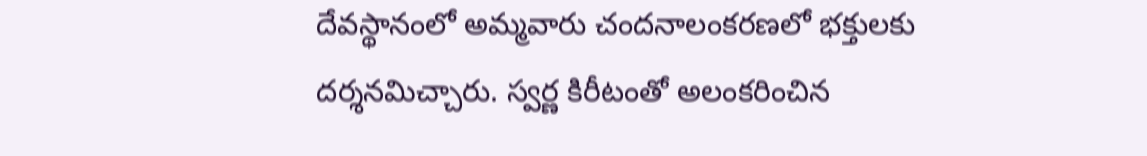దేవస్థానంలో అమ్మవారు చందనాలంకరణలో భక్తులకు దర్శనమిచ్చారు. స్వర్ణ కిరీటంతో అలంకరించిన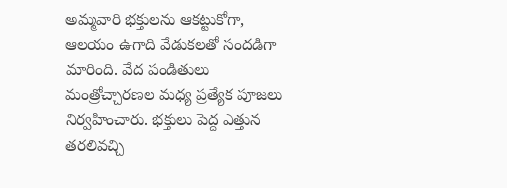అమ్మవారి భక్తులను ఆకట్టుకోగా, ఆలయం ఉగాది వేడుకలతో సందడిగా మారింది. వేద పండితులు మంత్రోచ్చారణల మధ్య ప్రత్యేక పూజలు నిర్వహించారు. భక్తులు పెద్ద ఎత్తున తరలివచ్చి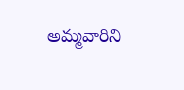అమ్మవారిని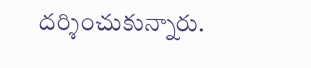దర్శించుకున్నారు.